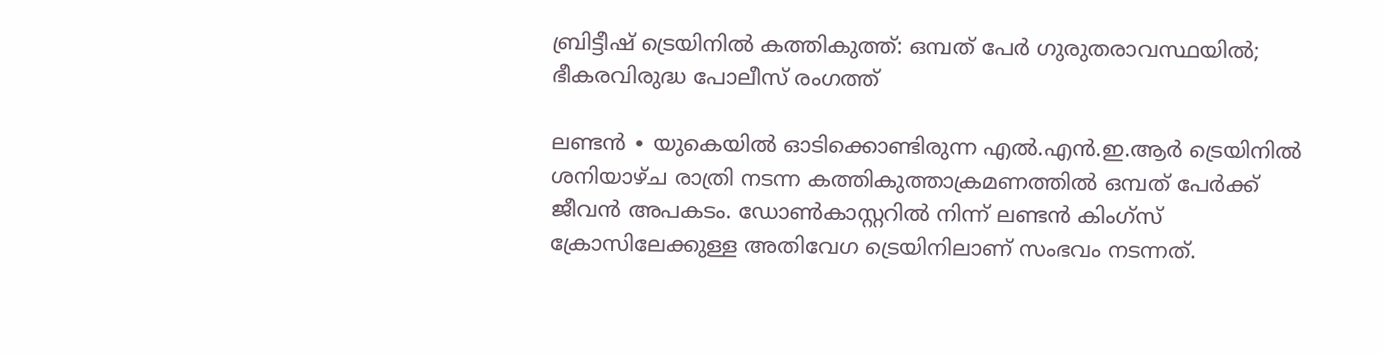ബ്രിട്ടീഷ് ട്രെയിനിൽ കത്തികുത്ത്: ഒമ്പത് പേർ ഗുരുതരാവസ്ഥയിൽ; ഭീകരവിരുദ്ധ പോലീസ് രംഗത്ത്

ലണ്ടൻ ∙ യുകെയിൽ ഓടിക്കൊണ്ടിരുന്ന എൽ.എൻ.ഇ.ആർ ട്രെയിനിൽ ശനിയാഴ്ച രാത്രി നടന്ന കത്തികുത്താക്രമണത്തിൽ ഒമ്പത് പേർക്ക് ജീവൻ അപകടം. ഡോൺകാസ്റ്ററിൽ നിന്ന് ലണ്ടൻ കിംഗ്സ് ക്രോസിലേക്കുള്ള അതിവേഗ ട്രെയിനിലാണ് സംഭവം നടന്നത്.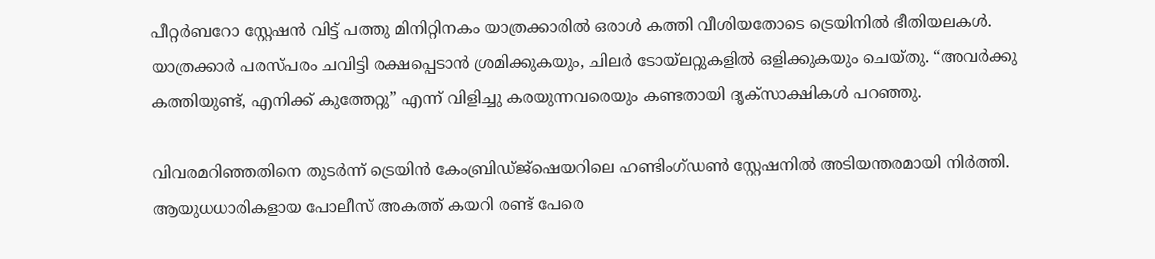പീറ്റർബറോ സ്റ്റേഷൻ വിട്ട് പത്തു മിനിറ്റിനകം യാത്രക്കാരിൽ ഒരാൾ കത്തി വീശിയതോടെ ട്രെയിനിൽ ഭീതിയലകൾ. യാത്രക്കാർ പരസ്പരം ചവിട്ടി രക്ഷപ്പെടാൻ ശ്രമിക്കുകയും, ചിലർ ടോയ്ലറ്റുകളിൽ ഒളിക്കുകയും ചെയ്തു. “അവർക്കു കത്തിയുണ്ട്, എനിക്ക് കുത്തേറ്റു” എന്ന് വിളിച്ചു കരയുന്നവരെയും കണ്ടതായി ദൃക്‌സാക്ഷികൾ പറഞ്ഞു.

വിവരമറിഞ്ഞതിനെ തുടർന്ന് ട്രെയിൻ കേംബ്രിഡ്ജ്ഷെയറിലെ ഹണ്ടിംഗ്ഡൺ സ്റ്റേഷനിൽ അടിയന്തരമായി നിർത്തി. ആയുധധാരികളായ പോലീസ് അകത്ത് കയറി രണ്ട് പേരെ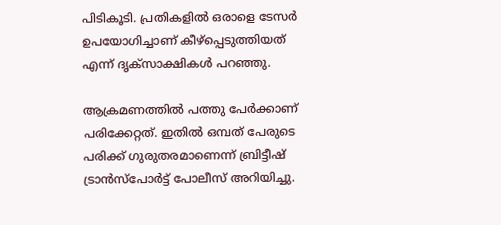പിടികൂടി. പ്രതികളിൽ ഒരാളെ ടേസർ ഉപയോഗിച്ചാണ് കീഴ്പ്പെടുത്തിയത് എന്ന് ദൃക്‌സാക്ഷികൾ പറഞ്ഞു.

ആക്രമണത്തിൽ പത്തു പേർക്കാണ് പരിക്കേറ്റത്. ഇതിൽ ഒമ്പത് പേരുടെ പരിക്ക് ഗുരുതരമാണെന്ന് ബ്രിട്ടീഷ് ട്രാൻസ്പോർട്ട് പോലീസ് അറിയിച്ചു.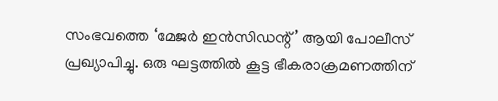സംഭവത്തെ ‘മേജർ ഇൻസിഡന്റ്’ ആയി പോലീസ് പ്രഖ്യാപിച്ചു. ഒരു ഘട്ടത്തിൽ കൂട്ട ഭീകരാക്രമണത്തിന്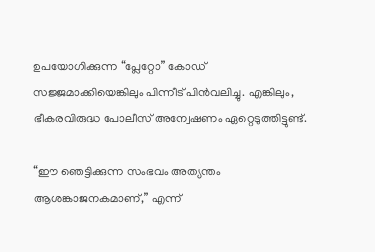ഉപയോഗിക്കുന്ന “പ്ലേറ്റോ” കോഡ് സജ്ജമാക്കിയെങ്കിലും പിന്നീട് പിൻവലിച്ചു. എങ്കിലും, ഭീകരവിരുദ്ധ പോലീസ് അന്വേഷണം ഏറ്റെടുത്തിട്ടുണ്ട്.

“ഈ ഞെട്ടിക്കുന്ന സംഭവം അത്യന്തം ആശങ്കാജനകമാണ്,” എന്ന്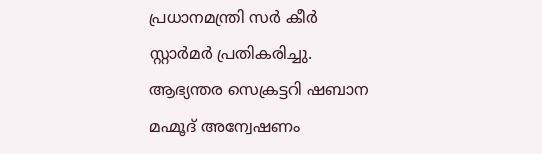പ്രധാനമന്ത്രി സർ കീർ സ്റ്റാർമർ പ്രതികരിച്ചു. ആഭ്യന്തര സെക്രട്ടറി ഷബാന മഹ്മൂദ് അന്വേഷണം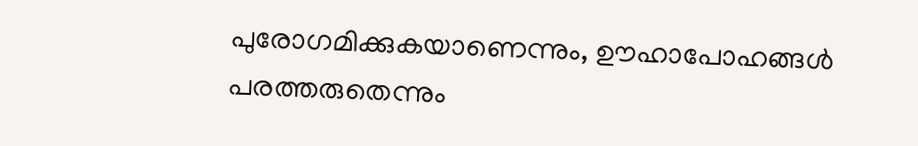പുരോഗമിക്കുകയാണെന്നും, ഊഹാപോഹങ്ങൾ പരത്തരുതെന്നും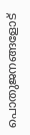പൊതുജനങ്ങളോട്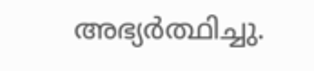അഭ്യർത്ഥിച്ചു.